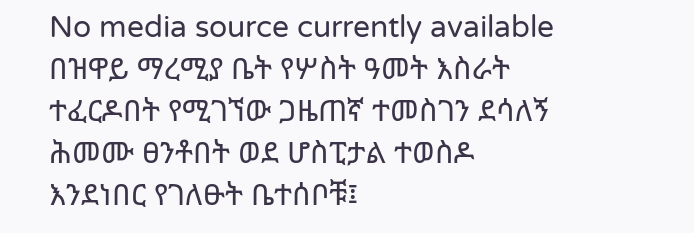No media source currently available
በዝዋይ ማረሚያ ቤት የሦስት ዓመት እስራት ተፈርዶበት የሚገኘው ጋዜጠኛ ተመስገን ደሳለኝ ሕመሙ ፀንቶበት ወደ ሆስፒታል ተወስዶ እንደነበር የገለፁት ቤተሰቦቹ፤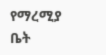የማረሚያ ቤት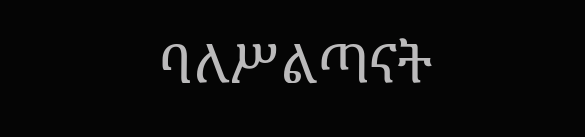ባለሥልጣናት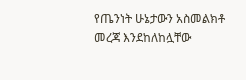የጤንነት ሁኔታውን አስመልክቶ መረጃ እንደከለከሏቸው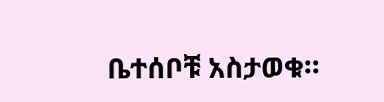ቤተሰቦቹ አስታወቁ።